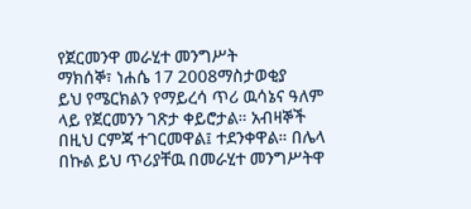የጀርመንዋ መራሂተ መንግሥት
ማክሰኞ፣ ነሐሴ 17 2008ማስታወቂያ
ይህ የሜርክልን የማይረሳ ጥሪ ዉሳኔና ዓለም ላይ የጀርመንን ገጽታ ቀይሮታል። አብዛኞች በዚህ ርምጃ ተገርመዋል፤ ተደንቀዋል። በሌላ በኩል ይህ ጥሪያቸዉ በመራሂተ መንግሥትዋ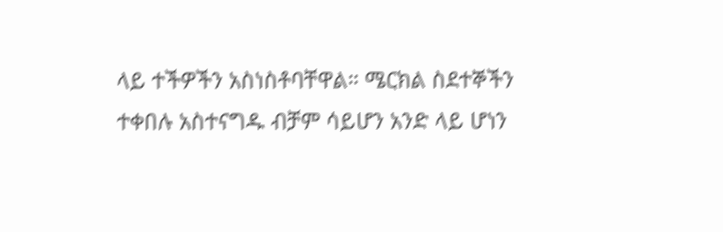ላይ ተችዎችን አስነስቶባቸዋል። ሜርክል ስደተኞችን ተቀበሉ አስተናግዱ ብቻም ሳይሆን አንድ ላይ ሆነን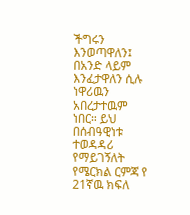ችግሩን እንወጣዋለን፤ በአንድ ላይም እንፈታዋለን ሲሉ ነዋሪዉን አበረታተዉም ነበር። ይህ በሰብዓዊነቱ ተወዳዳሪ የማይገኝለት የሜርክል ርምጃ የ 21ኛዉ ክፍለ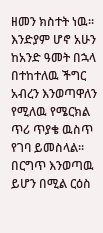ዘመን ክስተት ነዉ። እንድያም ሆኖ አሁን ከአንድ ዓመት በኋላ በተከተለዉ ችግር አብረን እንወጣዋለን የሚለዉ የሜርክል ጥሪ ጥያቄ ዉስጥ የገባ ይመስላል። በርግጥ እንወጣዉ ይሆን በሚል ርዕስ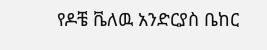የዶቼ ቬለዉ አንድርያስ ቤከር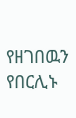የዘገበዉን የበርሊኑ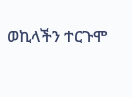ወኪላችን ተርጉሞ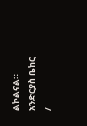ልኮልናል።
አንድርያስ ቤከር /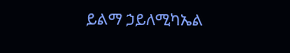ይልማ ኃይለሚካኤል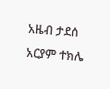አዜብ ታደሰ
አርያም ተክሌ